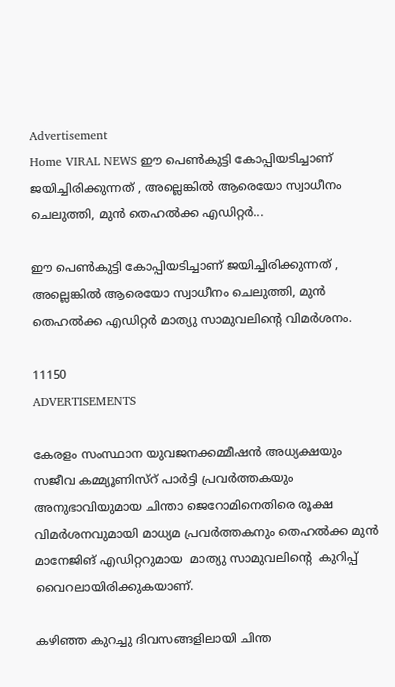Advertisement
Home VIRAL NEWS ഈ പെൺകുട്ടി കോപ്പിയടിച്ചാണ് ജയിച്ചിരിക്കുന്നത് , അല്ലെങ്കിൽ ആരെയോ സ്വാധീനം ചെലുത്തി, മുൻ തെഹൽക്ക എഡിറ്റർ...

ഈ പെൺകുട്ടി കോപ്പിയടിച്ചാണ് ജയിച്ചിരിക്കുന്നത് , അല്ലെങ്കിൽ ആരെയോ സ്വാധീനം ചെലുത്തി, മുൻ തെഹൽക്ക എഡിറ്റർ മാത്യു സാമുവലിന്റെ വിമർശനം.

11150
ADVERTISEMENTS

കേരളം സംസ്ഥാന യുവജനക്കമ്മീഷൻ അധ്യക്ഷയും സജീവ കമ്മ്യൂണിസ്റ് പാർട്ടി പ്രവർത്തകയും അനുഭാവിയുമായ ചിന്താ ജെറോമിനെതിരെ രൂക്ഷ  വിമർശനവുമായി മാധ്യമ പ്രവർത്തകനും തെഹൽക്ക മുൻ മാനേജിങ് എഡിറ്ററുമായ  മാത്യു സാമുവലിന്റെ  കുറിപ്പ് വൈറലായിരിക്കുകയാണ്.

കഴിഞ്ഞ കുറച്ചു ദിവസങ്ങളിലായി ചിന്ത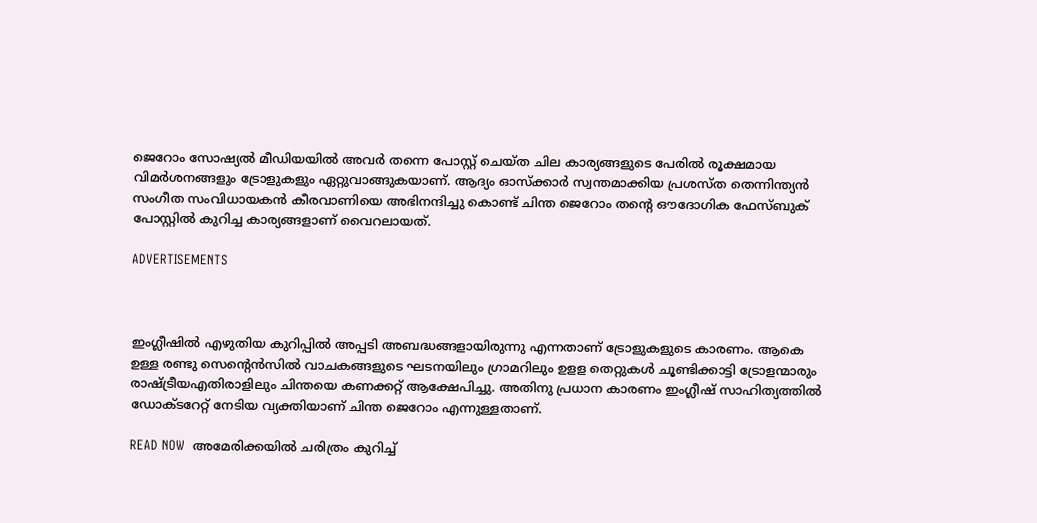ജെറോം സോഷ്യൽ മീഡിയയിൽ അവർ തന്നെ പോസ്റ്റ് ചെയ്ത ചില കാര്യങ്ങളുടെ പേരിൽ രൂക്ഷമായ വിമർശനങ്ങളും ട്രോളുകളും ഏറ്റുവാങ്ങുകയാണ്. ആദ്യം ഓസ്‌ക്കാർ സ്വന്തമാക്കിയ പ്രശസ്ത തെന്നിന്ത്യൻ സംഗീത സംവിധായകൻ കീരവാണിയെ അഭിനന്ദിച്ചു കൊണ്ട് ചിന്ത ജെറോം തന്റെ ഔദോഗിക ഫേസ്‍ബുക് പോസ്റ്റിൽ കുറിച്ച കാര്യങ്ങളാണ് വൈറലായത്.

ADVERTISEMENTS



ഇംഗ്ലീഷിൽ എഴുതിയ കുറിപ്പിൽ അപ്പടി അബദ്ധങ്ങളായിരുന്നു എന്നതാണ് ട്രോളുകളുടെ കാരണം. ആകെ  ഉള്ള രണ്ടു സെന്റെൻസിൽ വാചകങ്ങളുടെ ഘടനയിലും ഗ്രാമറിലും ഉളള തെറ്റുകൾ ചൂണ്ടിക്കാട്ടി ട്രോളന്മാരും രാഷ്ട്രീയഎതിരാളിലും ചിന്തയെ കണക്കറ്റ് ആക്ഷേപിച്ചു. അതിനു പ്രധാന കാരണം ഇംഗ്ലീഷ് സാഹിത്യത്തിൽ ഡോക്ടറേറ്റ് നേടിയ വ്യക്തിയാണ് ചിന്ത ജെറോം എന്നുള്ളതാണ്.

READ NOW  അമേരിക്കയിൽ ചരിത്രം കുറിച്ച്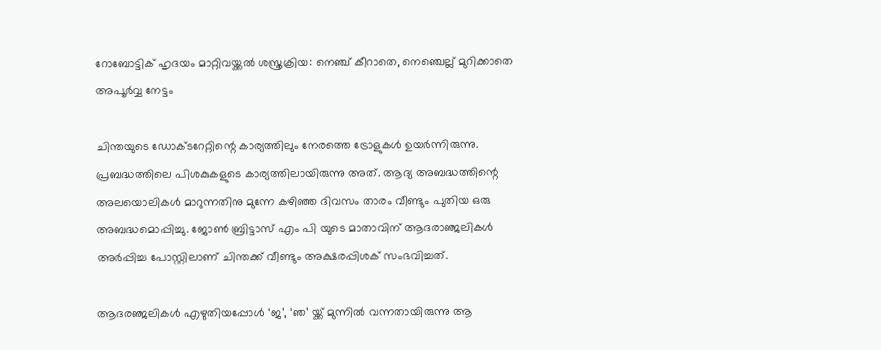റോബോട്ടിക് ഹൃദയം മാറ്റിവയ്ക്കൽ ശസ്ത്രക്രിയ: നെഞ്ച് കീറാതെ, നെഞ്ചെല്ല് മുറിക്കാതെ അപൂർവ്വ നേട്ടം

ചിന്തയുടെ ഡോക്ടറേറ്റിന്റെ കാര്യത്തിലും നേരത്തെ ട്രോളുകൾ ഉയർന്നിരുന്നു. പ്രബദ്ധത്തിലെ പിശകുകളുടെ കാര്യത്തിലായിരുന്നു അത്. ആദ്യ അബദ്ധത്തിന്റെ അലയൊലികൾ മാറുന്നതിനു മുന്നേ കഴിഞ്ഞ ദിവസം താരം വീണ്ടും പുതിയ ഒരു അബദ്ധമൊപ്പിച്ചു. ജോൺ ബ്രിട്ടാസ് എം പി യുടെ മാതാവിന് ആദരാഞ്ജലികൾ അർപ്പിച്ച പോസ്റ്റിലാണ് ചിന്തക്ക് വീണ്ടും അക്ഷരപ്പിശക് സംഭവിച്ചത്.

ആദരഞ്ജലികൾ എഴുതിയപ്പോൾ ‘ജ’, ‘ഞ’ യ്ക്ക് മുന്നിൽ വന്നതായിരുന്നു ആ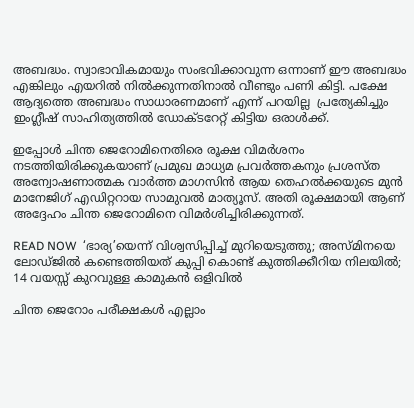അബദ്ധം. സ്വാഭാവികമായും സംഭവിക്കാവുന്ന ഒന്നാണ് ഈ അബദ്ധം എങ്കിലും എയറിൽ നിൽക്കുന്നതിനാൽ വീണ്ടും പണി കിട്ടി. പക്ഷേ ആദ്യത്തെ അബദ്ധം സാധാരണമാണ് എന്ന് പറയില്ല  പ്രത്യേകിച്ചും ഇംഗ്ലീഷ് സാഹിത്യത്തിൽ ഡോക്ടറേറ്റ് കിട്ടിയ ഒരാൾക്ക്.

ഇപ്പോൾ ചിന്ത ജെറോമിനെതിരെ രൂക്ഷ വിമർശനം നടത്തിയിരിക്കുകയാണ് പ്രമുഖ മാധ്യമ പ്രവർത്തകനും പ്രശസ്ത അന്വോഷണാത്മക വാർത്ത മാഗസിൻ ആയ തെഹൽക്കയുടെ മുൻ മാനേജിഗ് എഡിറ്ററായ സാമുവൽ മാത്യൂസ്. അതി രൂക്ഷമായി ആണ് അദ്ദേഹം ചിന്ത ജെറോമിനെ വിമർശിച്ചിരിക്കുന്നത്.

READ NOW  ‘ഭാര്യ’യെന്ന് വിശ്വസിപ്പിച്ച് മുറിയെടുത്തു; അസ്മിനയെ ലോഡ്ജിൽ കണ്ടെത്തിയത് കുപ്പി കൊണ്ട് കുത്തിക്കീറിയ നിലയിൽ; 14 വയസ്സ് കുറവുള്ള കാമുകൻ ഒളിവിൽ

ചിന്ത ജെറോം പരീക്ഷകൾ എല്ലാം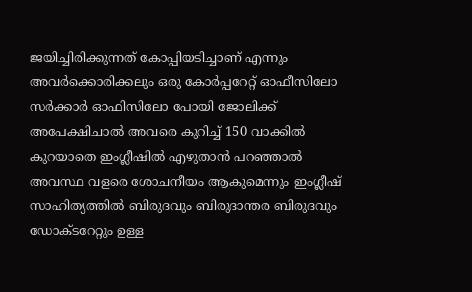ജയിച്ചിരിക്കുന്നത് കോപ്പിയടിച്ചാണ് എന്നും അവർക്കൊരിക്കലും ഒരു കോർപ്പറേറ്റ് ഓഫീസിലോ സർക്കാർ ഓഫിസിലോ പോയി ജോലിക്ക് അപേക്ഷിചാൽ അവരെ കുറിച്ച് 150 വാക്കിൽ കുറയാതെ ഇംഗ്ലീഷിൽ എഴുതാൻ പറഞ്ഞാൽ അവസ്ഥ വളരെ ശോചനീയം ആകുമെന്നും ഇംഗ്ലീഷ് സാഹിത്യത്തിൽ ബിരുദവും ബിരുദാന്തര ബിരുദവും ഡോക്ടറേറ്റും ഉള്ള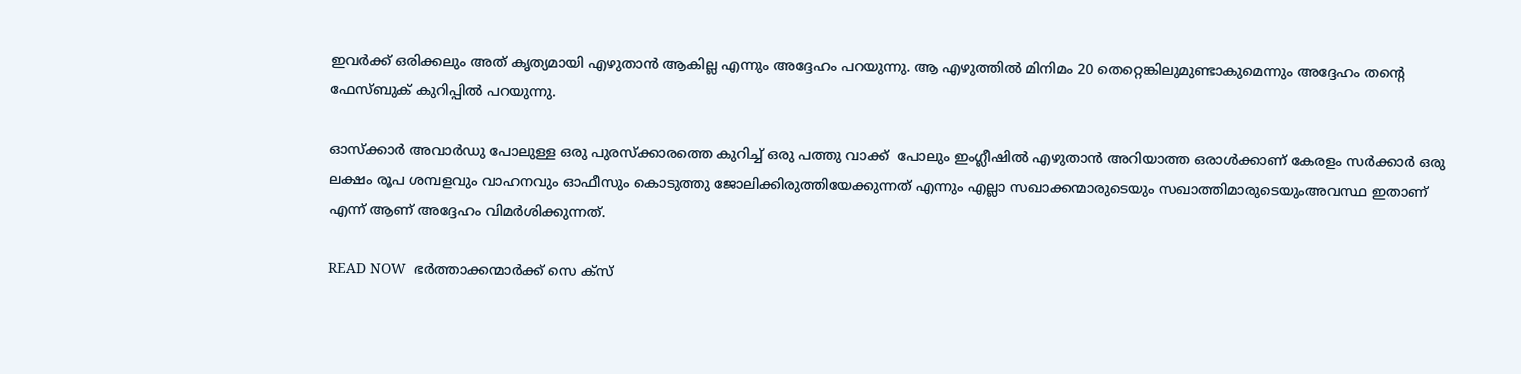ഇവർക്ക് ഒരിക്കലും അത് കൃത്യമായി എഴുതാൻ ആകില്ല എന്നും അദ്ദേഹം പറയുന്നു. ആ എഴുത്തിൽ മിനിമം 20 തെറ്റെങ്കിലുമുണ്ടാകുമെന്നും അദ്ദേഹം തന്റെ ഫേസ്‍ബുക് കുറിപ്പിൽ പറയുന്നു.

ഓസ്ക്കാര്‍ അവാര്‍ഡു പോലുള്ള ഒരു പുരസ്ക്കാരത്തെ കുറിച്ച് ഒരു പത്തു വാക്ക്  പോലും ഇംഗ്ലീഷില്‍ എഴുതാന്‍ അറിയാത്ത ഒരാൾക്കാണ് കേരളം സർക്കാർ ഒരു ലക്ഷം രൂപ ശമ്പളവും വാഹനവും ഓഫീസും കൊടുത്തു ജോലിക്കിരുത്തിയേക്കുന്നത് എന്നും എല്ലാ സഖാക്കന്മാരുടെയും സഖാത്തിമാരുടെയുംഅവസ്ഥ ഇതാണ് എന്ന് ആണ് അദ്ദേഹം വിമർശിക്കുന്നത്.

READ NOW  ഭർത്താക്കന്മാർക്ക് സെ ക്സ്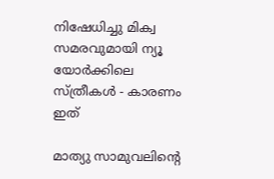നിഷേധിച്ചു മിക്വ സമരവുമായി ന്യൂ യോർക്കിലെ സ്ത്രീകൾ - കാരണം ഇത്

മാത്യു സാമുവലിന്റെ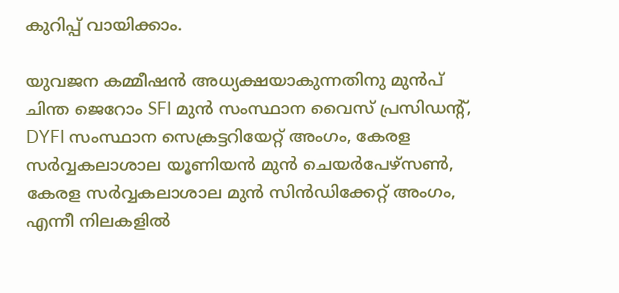കുറിപ്പ് വായിക്കാം.

യുവജന കമ്മീഷന്‍ അധ്യക്ഷയാകുന്നതിനു മുന്‍പ്  ചിന്ത ജെറോം SFI മുൻ സംസ്ഥാന വൈസ് പ്രസിഡന്റ്, DYFI സംസ്ഥാന സെക്രട്ടറിയേറ്റ് അംഗം, കേരള സർവ്വകലാശാല യൂണിയൻ മുൻ ചെയർപേഴ്‌സൺ, കേരള സർവ്വകലാശാല മുൻ സിൻഡിക്കേറ്റ് അംഗം, എന്നീ നിലകളിൽ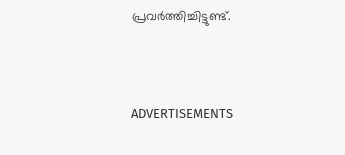പ്രവർത്തിച്ചിട്ടുണ്ട്.



ADVERTISEMENTS